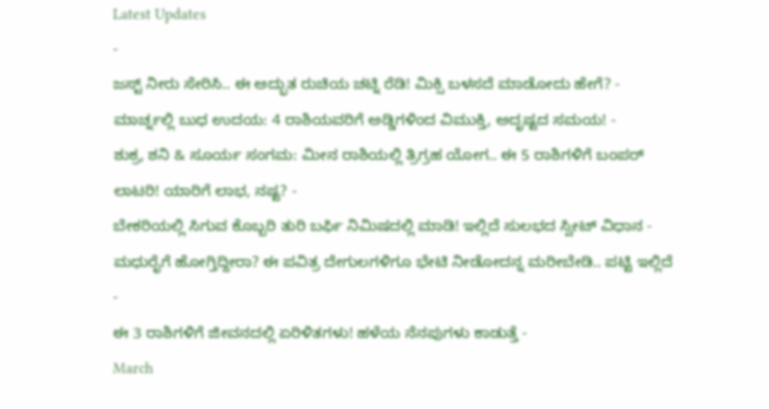Latest Updates
-
ಜಸ್ಟ್ ನೀರು ಸೇರಿಸಿ.. ಈ ಅದ್ಭುತ ರುಚಿಯ ಚಟ್ನಿ ರೆಡಿ! ಮಿಕ್ಸಿ ಬಳಸದೆ ಮಾಡೋದು ಹೇಗೆ? -
ಮಾರ್ಚ್ನಲ್ಲಿ ಬುಧ ಉದಯ: 4 ರಾಶಿಯವರಿಗೆ ಅಡ್ಡಿಗಳಿಂದ ವಿಮುಕ್ತಿ, ಅದೃಷ್ಟದ ಸಮಯ! -
ಶುಕ್ರ, ಶನಿ & ಸೂರ್ಯ ಸಂಗಮ: ಮೀನ ರಾಶಿಯಲ್ಲಿ ತ್ರಿಗ್ರಹ ಯೋಗ.. ಈ 5 ರಾಶಿಗಳಿಗೆ ಬಂಪರ್ ಲಾಟರಿ! ಯಾರಿಗೆ ಲಾಭ, ನಷ್ಟ? -
ಬೇಕರಿಯಲ್ಲಿ ಸಿಗುವ ಕೊಬ್ಬರಿ ತುರಿ ಬರ್ಫಿ ನಿಮಿಷದಲ್ಲಿ ಮಾಡಿ! ಇಲ್ಲಿದೆ ಸುಲಭದ ಸ್ವೀಟ್ ವಿಧಾನ -
ಮಧುರೈಗೆ ಹೋಗ್ತಿದ್ದೀರಾ? ಈ ಪವಿತ್ರ ದೇಗುಲಗಳಿಗೂ ಭೇಟಿ ನೀಡೋದನ್ನ ಮರೀಬೇಡಿ.. ಪಟ್ಟಿ ಇಲ್ಲಿದೆ -
ಈ 3 ರಾಶಿಗಳಿಗೆ ಜೀವನದಲ್ಲಿ ಏರಿಳಿತಗಳು! ಹಳೆಯ ನೆನಪುಗಳು ಕಾಡುತ್ತೆ -
March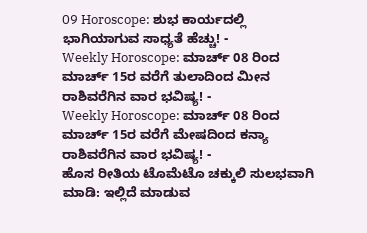09 Horoscope: ಶುಭ ಕಾರ್ಯದಲ್ಲಿ ಭಾಗಿಯಾಗುವ ಸಾಧ್ಯತೆ ಹೆಚ್ಚು! -
Weekly Horoscope: ಮಾರ್ಚ್ 08 ರಿಂದ ಮಾರ್ಚ್ 15ರ ವರೆಗೆ ತುಲಾದಿಂದ ಮೀನ ರಾಶಿವರೆಗಿನ ವಾರ ಭವಿಷ್ಯ! -
Weekly Horoscope: ಮಾರ್ಚ್ 08 ರಿಂದ ಮಾರ್ಚ್ 15ರ ವರೆಗೆ ಮೇಷದಿಂದ ಕನ್ಯಾ ರಾಶಿವರೆಗಿನ ವಾರ ಭವಿಷ್ಯ! -
ಹೊಸ ರೀತಿಯ ಟೊಮೆಟೊ ಚಕ್ಕುಲಿ ಸುಲಭವಾಗಿ ಮಾಡಿ: ಇಲ್ಲಿದೆ ಮಾಡುವ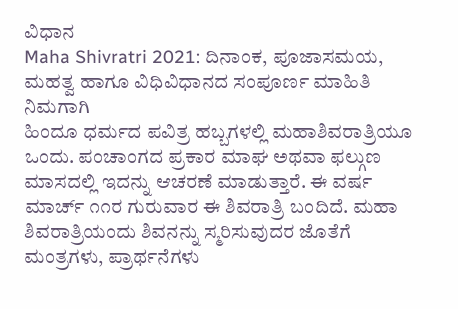ವಿಧಾನ
Maha Shivratri 2021: ದಿನಾಂಕ, ಪೂಜಾಸಮಯ, ಮಹತ್ವ ಹಾಗೂ ವಿಧಿವಿಧಾನದ ಸಂಪೂರ್ಣ ಮಾಹಿತಿ ನಿಮಗಾಗಿ
ಹಿಂದೂ ಧರ್ಮದ ಪವಿತ್ರ ಹಬ್ಬಗಳಲ್ಲಿ ಮಹಾಶಿವರಾತ್ರಿಯೂ ಒಂದು. ಪಂಚಾಂಗದ ಪ್ರಕಾರ ಮಾಘ ಅಥವಾ ಫಲ್ಗುಣ ಮಾಸದಲ್ಲಿ ಇದನ್ನು ಆಚರಣೆ ಮಾಡುತ್ತಾರೆ. ಈ ವರ್ಷ ಮಾರ್ಚ್ ೧೧ರ ಗುರುವಾರ ಈ ಶಿವರಾತ್ರಿ ಬಂದಿದೆ. ಮಹಾ ಶಿವರಾತ್ರಿಯಂದು ಶಿವನನ್ನು ಸ್ಮರಿಸುವುದರ ಜೊತೆಗೆ ಮಂತ್ರಗಳು, ಪ್ರಾರ್ಥನೆಗಳು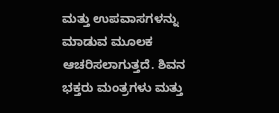ಮತ್ತು ಉಪವಾಸಗಳನ್ನು ಮಾಡುವ ಮೂಲಕ ಆಚರಿಸಲಾಗುತ್ತದೆ. ಶಿವನ ಭಕ್ತರು ಮಂತ್ರಗಳು ಮತ್ತು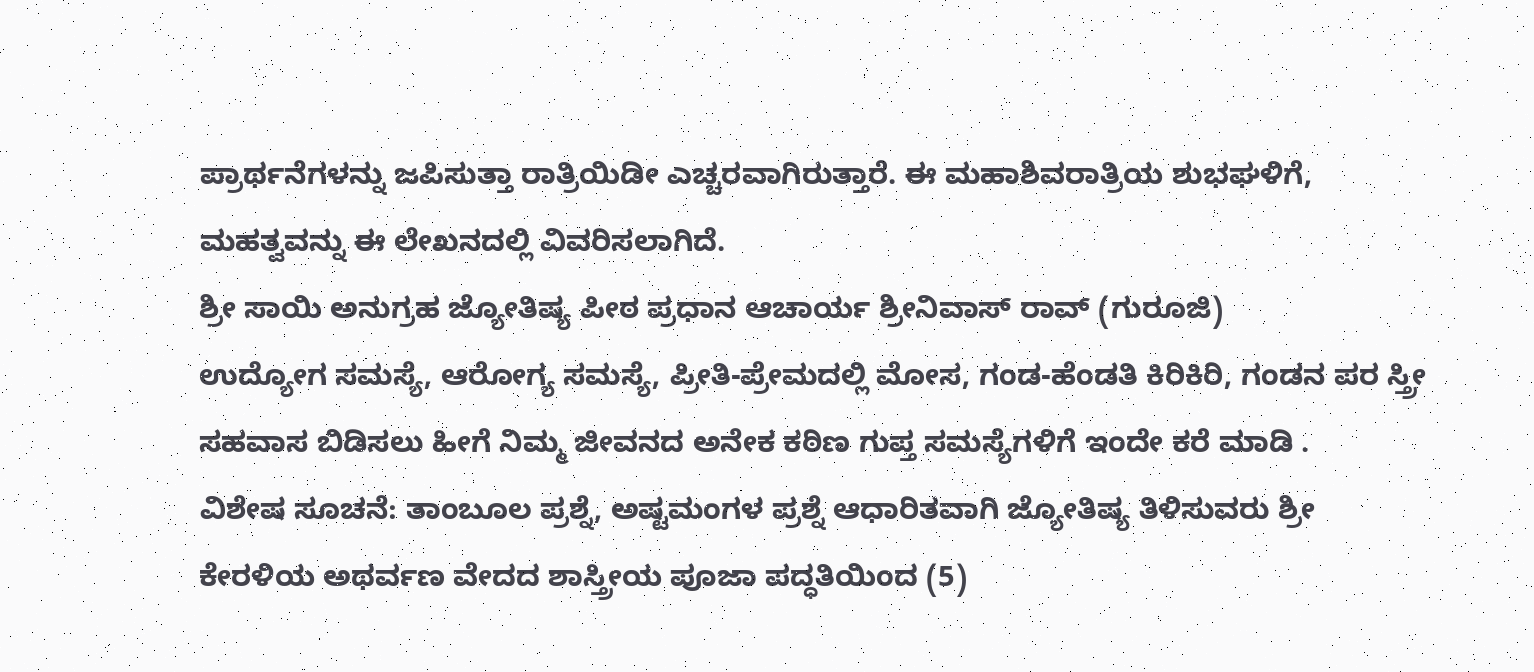ಪ್ರಾರ್ಥನೆಗಳನ್ನು ಜಪಿಸುತ್ತಾ ರಾತ್ರಿಯಿಡೀ ಎಚ್ಚರವಾಗಿರುತ್ತಾರೆ. ಈ ಮಹಾಶಿವರಾತ್ರಿಯ ಶುಭಘಳಿಗೆ, ಮಹತ್ವವನ್ನು ಈ ಲೇಖನದಲ್ಲಿ ವಿವರಿಸಲಾಗಿದೆ.
ಶ್ರೀ ಸಾಯಿ ಅನುಗ್ರಹ ಜ್ಯೋತಿಷ್ಯ ಪೀಠ ಪ್ರಧಾನ ಆಚಾರ್ಯ ಶ್ರೀನಿವಾಸ್ ರಾವ್ (ಗುರೂಜಿ)
ಉದ್ಯೋಗ ಸಮಸ್ಯೆ, ಆರೋಗ್ಯ ಸಮಸ್ಯೆ, ಪ್ರೀತಿ-ಪ್ರೇಮದಲ್ಲಿ ಮೋಸ, ಗಂಡ-ಹೆಂಡತಿ ಕಿರಿಕಿರಿ, ಗಂಡನ ಪರ ಸ್ತ್ರೀ ಸಹವಾಸ ಬಿಡಿಸಲು ಹೀಗೆ ನಿಮ್ಮ ಜೀವನದ ಅನೇಕ ಕಠಿಣ ಗುಪ್ತ ಸಮಸ್ಯೆಗಳಿಗೆ ಇಂದೇ ಕರೆ ಮಾಡಿ .
ವಿಶೇಷ ಸೂಚನೆ: ತಾಂಬೂಲ ಪ್ರಶ್ನೆ, ಅಷ್ಟಮಂಗಳ ಪ್ರಶ್ನೆ ಆಧಾರಿತವಾಗಿ ಜ್ಯೋತಿಷ್ಯ ತಿಳಿಸುವರು ಶ್ರೀ ಕೇರಳಿಯ ಅಥರ್ವಣ ವೇದದ ಶಾಸ್ತ್ರೀಯ ಪೂಜಾ ಪದ್ಧತಿಯಿಂದ (5)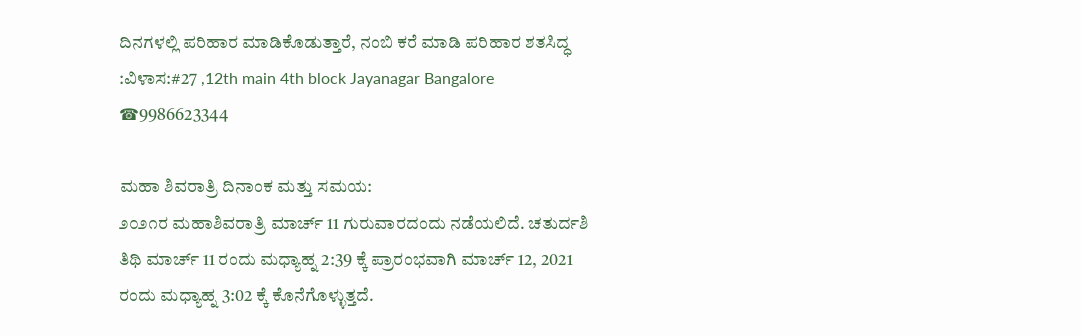ದಿನಗಳಲ್ಲಿ ಪರಿಹಾರ ಮಾಡಿಕೊಡುತ್ತಾರೆ, ನಂಬಿ ಕರೆ ಮಾಡಿ ಪರಿಹಾರ ಶತಸಿದ್ಧ :ವಿಳಾಸ:#27 ,12th main 4th block Jayanagar Bangalore ☎9986623344

ಮಹಾ ಶಿವರಾತ್ರಿ ದಿನಾಂಕ ಮತ್ತು ಸಮಯ:
೨೦೨೧ರ ಮಹಾಶಿವರಾತ್ರಿ ಮಾರ್ಚ್ 11 ಗುರುವಾರದಂದು ನಡೆಯಲಿದೆ. ಚತುರ್ದಶಿ ತಿಥಿ ಮಾರ್ಚ್ 11 ರಂದು ಮಧ್ಯಾಹ್ನ 2:39 ಕ್ಕೆ ಪ್ರಾರಂಭವಾಗಿ ಮಾರ್ಚ್ 12, 2021 ರಂದು ಮಧ್ಯಾಹ್ನ 3:02 ಕ್ಕೆ ಕೊನೆಗೊಳ್ಳುತ್ತದೆ.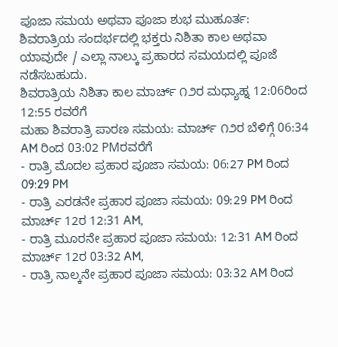ಪೂಜಾ ಸಮಯ ಅಥವಾ ಪೂಜಾ ಶುಭ ಮುಹೂರ್ತ:
ಶಿವರಾತ್ರಿಯ ಸಂದರ್ಭದಲ್ಲಿ ಭಕ್ತರು ನಿಶಿತಾ ಕಾಲ ಅಥವಾ ಯಾವುದೇ / ಎಲ್ಲಾ ನಾಲ್ಕು ಪ್ರಹಾರದ ಸಮಯದಲ್ಲಿ ಪೂಜೆ ನಡೆಸಬಹುದು.
ಶಿವರಾತ್ರಿಯ ನಿಶಿತಾ ಕಾಲ ಮಾರ್ಚ್ ೧೨ರ ಮಧ್ಯಾಹ್ನ 12:06ರಿಂದ 12:55 ರವರೆಗೆ
ಮಹಾ ಶಿವರಾತ್ರಿ ಪಾರಣ ಸಮಯ: ಮಾರ್ಚ್ ೧೨ರ ಬೆಳಿಗ್ಗೆ 06:34 AM ರಿಂದ 03:02 PMರವರೆಗೆ
- ರಾತ್ರಿ ಮೊದಲ ಪ್ರಹಾರ ಪೂಜಾ ಸಮಯ: 06:27 PM ರಿಂದ 09:29 PM
- ರಾತ್ರಿ ಎರಡನೇ ಪ್ರಹಾರ ಪೂಜಾ ಸಮಯ: 09:29 PM ರಿಂದ ಮಾರ್ಚ್ 12ರ 12:31 AM,
- ರಾತ್ರಿ ಮೂರನೇ ಪ್ರಹಾರ ಪೂಜಾ ಸಮಯ: 12:31 AM ರಿಂದ ಮಾರ್ಚ್ 12ರ 03:32 AM,
- ರಾತ್ರಿ ನಾಲ್ಕನೇ ಪ್ರಹಾರ ಪೂಜಾ ಸಮಯ: 03:32 AM ರಿಂದ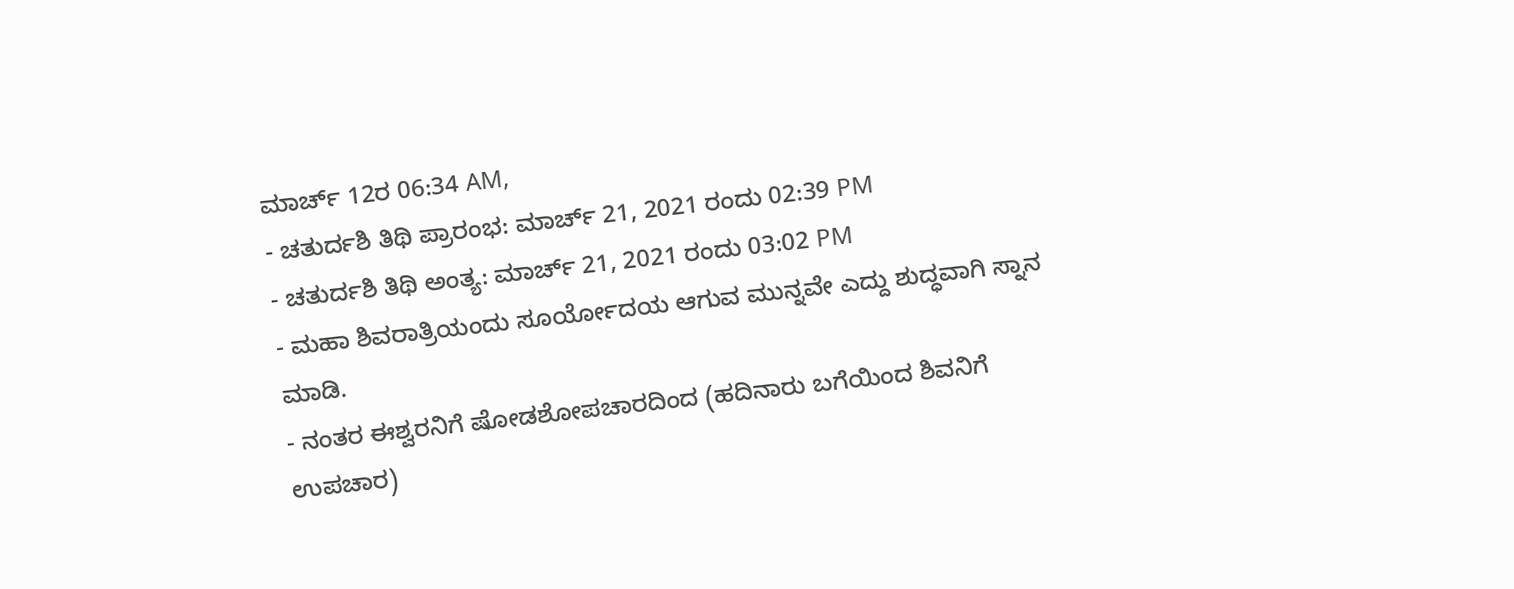ಮಾರ್ಚ್ 12ರ 06:34 AM,
- ಚತುರ್ದಶಿ ತಿಥಿ ಪ್ರಾರಂಭ: ಮಾರ್ಚ್ 21, 2021 ರಂದು 02:39 PM
- ಚತುರ್ದಶಿ ತಿಥಿ ಅಂತ್ಯ: ಮಾರ್ಚ್ 21, 2021 ರಂದು 03:02 PM
- ಮಹಾ ಶಿವರಾತ್ರಿಯಂದು ಸೂರ್ಯೋದಯ ಆಗುವ ಮುನ್ನವೇ ಎದ್ದು ಶುದ್ಧವಾಗಿ ಸ್ನಾನ ಮಾಡಿ.
- ನಂತರ ಈಶ್ವರನಿಗೆ ಷೋಡಶೋಪಚಾರದಿಂದ (ಹದಿನಾರು ಬಗೆಯಿಂದ ಶಿವನಿಗೆ ಉಪಚಾರ)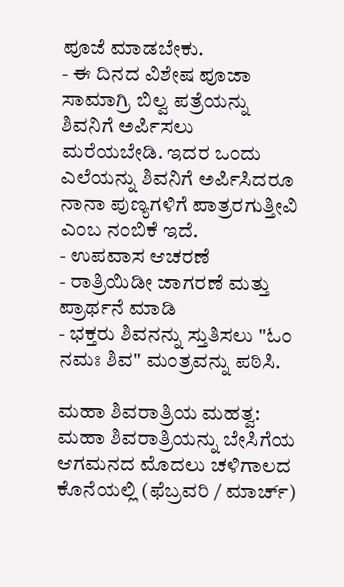ಪೂಜೆ ಮಾಡಬೇಕು.
- ಈ ದಿನದ ವಿಶೇಷ ಪೂಜಾ ಸಾಮಾಗ್ರಿ ಬಿಲ್ವ ಪತ್ರೆಯನ್ನು ಶಿವನಿಗೆ ಅರ್ಪಿಸಲು ಮರೆಯಬೇಡಿ. ಇದರ ಒಂದು ಎಲೆಯನ್ನು ಶಿವನಿಗೆ ಅರ್ಪಿಸಿದರೂ ನಾನಾ ಪುಣ್ಯಗಳಿಗೆ ಪಾತ್ರರಗುತ್ತೀವಿ ಎಂಬ ನಂಬಿಕೆ ಇದೆ.
- ಉಪವಾಸ ಆಚರಣೆ
- ರಾತ್ರಿಯಿಡೀ ಜಾಗರಣೆ ಮತ್ತು ಪ್ರಾರ್ಥನೆ ಮಾಡಿ
- ಭಕ್ತರು ಶಿವನನ್ನು ಸ್ತುತಿಸಲು "ಓಂ ನಮಃ ಶಿವ" ಮಂತ್ರವನ್ನು ಪಠಿಸಿ.

ಮಹಾ ಶಿವರಾತ್ರಿಯ ಮಹತ್ವ:
ಮಹಾ ಶಿವರಾತ್ರಿಯನ್ನು ಬೇಸಿಗೆಯ ಆಗಮನದ ಮೊದಲು ಚಳಿಗಾಲದ ಕೊನೆಯಲ್ಲಿ (ಫೆಬ್ರವರಿ / ಮಾರ್ಚ್)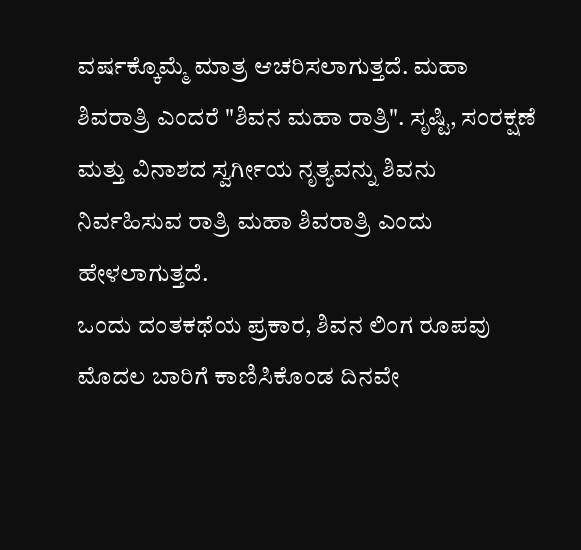ವರ್ಷಕ್ಕೊಮ್ಮೆ ಮಾತ್ರ ಆಚರಿಸಲಾಗುತ್ತದೆ. ಮಹಾ ಶಿವರಾತ್ರಿ ಎಂದರೆ "ಶಿವನ ಮಹಾ ರಾತ್ರಿ". ಸೃಷ್ಟಿ, ಸಂರಕ್ಷಣೆ ಮತ್ತು ವಿನಾಶದ ಸ್ವರ್ಗೀಯ ನೃತ್ಯವನ್ನು ಶಿವನು ನಿರ್ವಹಿಸುವ ರಾತ್ರಿ ಮಹಾ ಶಿವರಾತ್ರಿ ಎಂದು ಹೇಳಲಾಗುತ್ತದೆ.
ಒಂದು ದಂತಕಥೆಯ ಪ್ರಕಾರ, ಶಿವನ ಲಿಂಗ ರೂಪವು ಮೊದಲ ಬಾರಿಗೆ ಕಾಣಿಸಿಕೊಂಡ ದಿನವೇ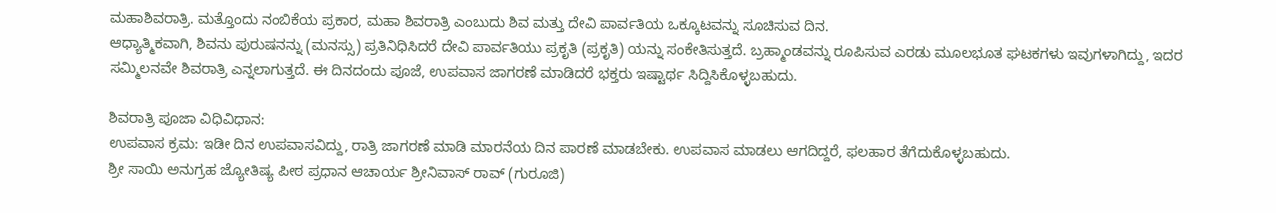ಮಹಾಶಿವರಾತ್ರಿ. ಮತ್ತೊಂದು ನಂಬಿಕೆಯ ಪ್ರಕಾರ, ಮಹಾ ಶಿವರಾತ್ರಿ ಎಂಬುದು ಶಿವ ಮತ್ತು ದೇವಿ ಪಾರ್ವತಿಯ ಒಕ್ಕೂಟವನ್ನು ಸೂಚಿಸುವ ದಿನ.
ಆಧ್ಯಾತ್ಮಿಕವಾಗಿ, ಶಿವನು ಪುರುಷನನ್ನು (ಮನಸ್ಸು) ಪ್ರತಿನಿಧಿಸಿದರೆ ದೇವಿ ಪಾರ್ವತಿಯು ಪ್ರಕೃತಿ (ಪ್ರಕೃತಿ) ಯನ್ನು ಸಂಕೇತಿಸುತ್ತದೆ. ಬ್ರಹ್ಮಾಂಡವನ್ನು ರೂಪಿಸುವ ಎರಡು ಮೂಲಭೂತ ಘಟಕಗಳು ಇವುಗಳಾಗಿದ್ದು, ಇದರ ಸಮ್ಮಿಲನವೇ ಶಿವರಾತ್ರಿ ಎನ್ನಲಾಗುತ್ತದೆ. ಈ ದಿನದಂದು ಪೂಜೆ, ಉಪವಾಸ ಜಾಗರಣೆ ಮಾಡಿದರೆ ಭಕ್ತರು ಇಷ್ಟಾರ್ಥ ಸಿದ್ದಿಸಿಕೊಳ್ಳಬಹುದು.

ಶಿವರಾತ್ರಿ ಪೂಜಾ ವಿಧಿವಿಧಾನ:
ಉಪವಾಸ ಕ್ರಮ: ಇಡೀ ದಿನ ಉಪವಾಸವಿದ್ದು, ರಾತ್ರಿ ಜಾಗರಣೆ ಮಾಡಿ ಮಾರನೆಯ ದಿನ ಪಾರಣೆ ಮಾಡಬೇಕು. ಉಪವಾಸ ಮಾಡಲು ಆಗದಿದ್ದರೆ, ಫಲಹಾರ ತೆಗೆದುಕೊಳ್ಳಬಹುದು.
ಶ್ರೀ ಸಾಯಿ ಅನುಗ್ರಹ ಜ್ಯೋತಿಷ್ಯ ಪೀಠ ಪ್ರಧಾನ ಆಚಾರ್ಯ ಶ್ರೀನಿವಾಸ್ ರಾವ್ (ಗುರೂಜಿ)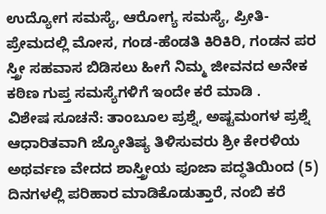ಉದ್ಯೋಗ ಸಮಸ್ಯೆ, ಆರೋಗ್ಯ ಸಮಸ್ಯೆ, ಪ್ರೀತಿ-ಪ್ರೇಮದಲ್ಲಿ ಮೋಸ, ಗಂಡ-ಹೆಂಡತಿ ಕಿರಿಕಿರಿ, ಗಂಡನ ಪರ ಸ್ತ್ರೀ ಸಹವಾಸ ಬಿಡಿಸಲು ಹೀಗೆ ನಿಮ್ಮ ಜೀವನದ ಅನೇಕ ಕಠಿಣ ಗುಪ್ತ ಸಮಸ್ಯೆಗಳಿಗೆ ಇಂದೇ ಕರೆ ಮಾಡಿ .
ವಿಶೇಷ ಸೂಚನೆ: ತಾಂಬೂಲ ಪ್ರಶ್ನೆ, ಅಷ್ಟಮಂಗಳ ಪ್ರಶ್ನೆ ಆಧಾರಿತವಾಗಿ ಜ್ಯೋತಿಷ್ಯ ತಿಳಿಸುವರು ಶ್ರೀ ಕೇರಳಿಯ ಅಥರ್ವಣ ವೇದದ ಶಾಸ್ತ್ರೀಯ ಪೂಜಾ ಪದ್ಧತಿಯಿಂದ (5) ದಿನಗಳಲ್ಲಿ ಪರಿಹಾರ ಮಾಡಿಕೊಡುತ್ತಾರೆ, ನಂಬಿ ಕರೆ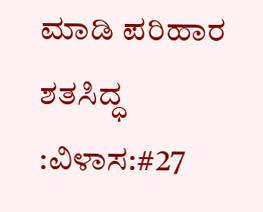ಮಾಡಿ ಪರಿಹಾರ ಶತಸಿದ್ಧ :ವಿಳಾಸ:#27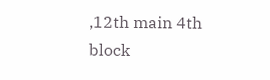,12th main 4th block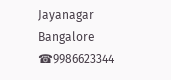Jayanagar Bangalore ☎9986623344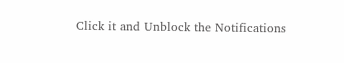Click it and Unblock the Notifications